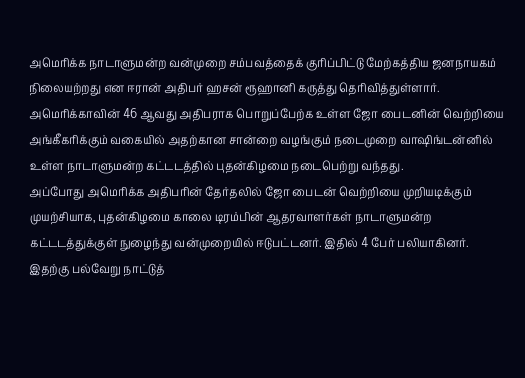அமெரிக்க நாடாளுமன்ற வன்முறை சம்பவத்தைக் குரிப்பிட்டு மேற்கத்திய ஜனநாயகம் நிலையற்றது என ஈரான் அதிபர் ஹசன் ரூஹானி கருத்து தெரிவித்துள்ளார்.
அமெரிக்காவின் 46 ஆவது அதிபராக பொறுப்பேற்க உள்ள ஜோ பைடனின் வெற்றியை அங்கீகரிக்கும் வகையில் அதற்கான சான்றை வழங்கும் நடைமுறை வாஷிங்டன்னில் உள்ள நாடாளுமன்ற கட்டடத்தில் புதன்கிழமை நடைபெற்று வந்தது.
அப்போது அமெரிக்க அதிபரின் தேர்தலில் ஜோ பைடன் வெற்றியை முறியடிக்கும் முயற்சியாக, புதன்கிழமை காலை டிரம்பின் ஆதரவாளர்கள் நாடாளுமன்ற கட்டடத்துக்குள் நுழைந்து வன்முறையில் ஈடுபட்டனர். இதில் 4 பேர் பலியாகினர்.
இதற்கு பல்வேறு நாட்டுத்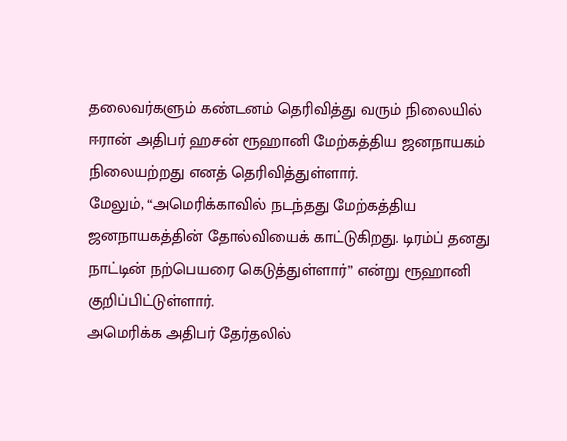தலைவர்களும் கண்டனம் தெரிவித்து வரும் நிலையில் ஈரான் அதிபர் ஹசன் ரூஹானி மேற்கத்திய ஜனநாயகம் நிலையற்றது எனத் தெரிவித்துள்ளார்.
மேலும், “அமெரிக்காவில் நடந்தது மேற்கத்திய ஜனநாயகத்தின் தோல்வியைக் காட்டுகிறது. டிரம்ப் தனது நாட்டின் நற்பெயரை கெடுத்துள்ளார்” என்று ரூஹானி குறிப்பிட்டுள்ளார்.
அமெரிக்க அதிபர் தேர்தலில்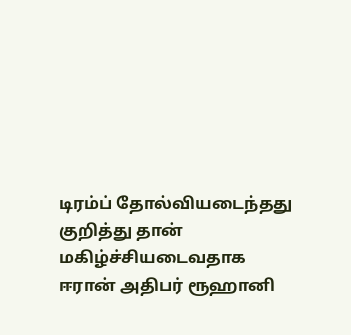டிரம்ப் தோல்வியடைந்தது குறித்து தான் மகிழ்ச்சியடைவதாக ஈரான் அதிபர் ரூஹானி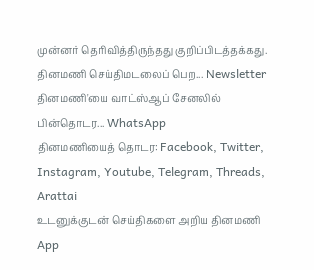முன்னர் தெரிவித்திருந்தது குறிப்பிடத்தக்கது.
தினமணி செய்திமடலைப் பெற... Newsletter
தினமணி'யை வாட்ஸ்ஆப் சேனலில் பின்தொடர... WhatsApp
தினமணியைத் தொடர: Facebook, Twitter, Instagram, Youtube, Telegram, Threads, Arattai
உடனுக்குடன் செய்திகளை அறிய தினமணி App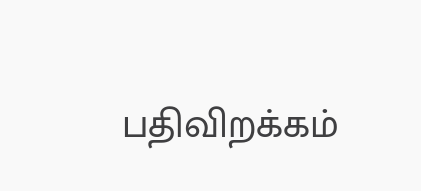பதிவிறக்கம்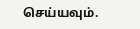செய்யவும்.